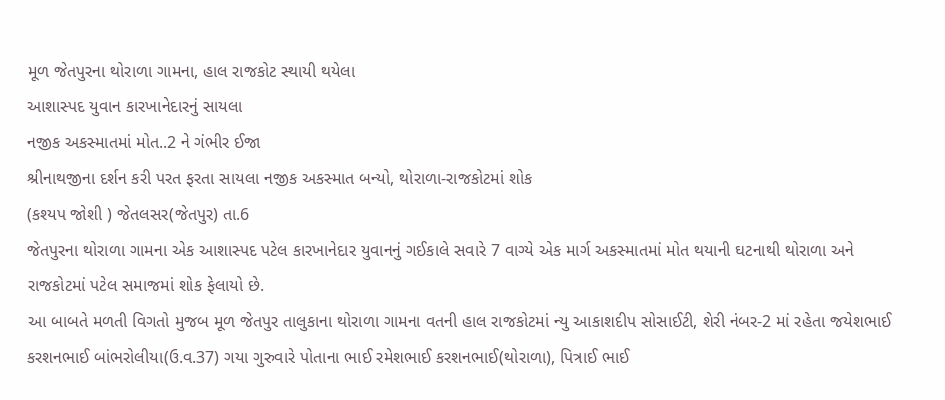મૂળ જેતપુરના થોરાળા ગામના, હાલ રાજકોટ સ્થાયી થયેલા
આશાસ્પદ યુવાન કારખાનેદારનું સાયલા
નજીક અકસ્માતમાં મોત..2 ને ગંભીર ઈજા
શ્રીનાથજીના દર્શન કરી પરત ફરતા સાયલા નજીક અકસ્માત બન્યો, થોરાળા-રાજકોટમાં શોક
(કશ્યપ જોશી ) જેતલસર(જેતપુર) તા.6
જેતપુરના થોરાળા ગામના એક આશાસ્પદ પટેલ કારખાનેદાર યુવાનનું ગઈકાલે સવારે 7 વાગ્યે એક માર્ગ અકસ્માતમાં મોત થયાની ઘટનાથી થોરાળા અને રાજકોટમાં પટેલ સમાજમાં શોક ફેલાયો છે.
આ બાબતે મળતી વિગતો મુજબ મૂળ જેતપુર તાલુકાના થોરાળા ગામના વતની હાલ રાજકોટમાં ન્યુ આકાશદીપ સોસાઈટી, શેરી નંબર-2 માં રહેતા જયેશભાઈ કરશનભાઈ બાંભરોલીયા(ઉ.વ.37) ગયા ગુરુવારે પોતાના ભાઈ રમેશભાઈ કરશનભાઈ(થોરાળા), પિત્રાઈ ભાઈ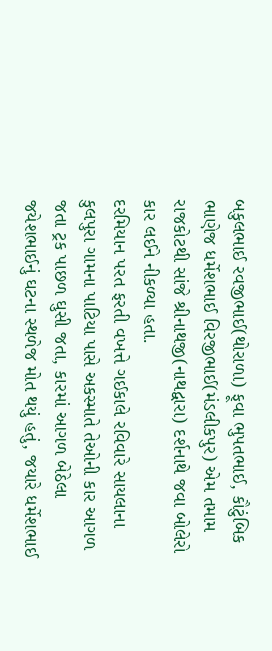બકુલભાઈ રવજીભાઈ(થોરાળા) ફૂવા ભુપતભાઈ, કૌટુંબિક ભાણેજ ધર્મેશભાઈ વિરજીભાઈ(મંડલીકપુર) એમ તમામ રાજકોટથી સાંજે શ્રીનાથજી(નાથદ્વારા) દર્શનાથે જવા બોલેરો કાર લઈને નીકળ્યા હતા.
દરમિયાન પરત ફરતી વખત્તે ગઈકાલે રવિવારે સાયલાના કુલપુરા ગામના પાટિયા પાસે અકસ્માતે તેઓની કાર આગળ જતા ટ્રક પાછળ ઘુસી જતા, કારમાં આગળ બેઠેલા જયેશભાઈનું ઘટના સ્થળેજ મોત થયું હતું, જયારે ધર્મેશભાઈ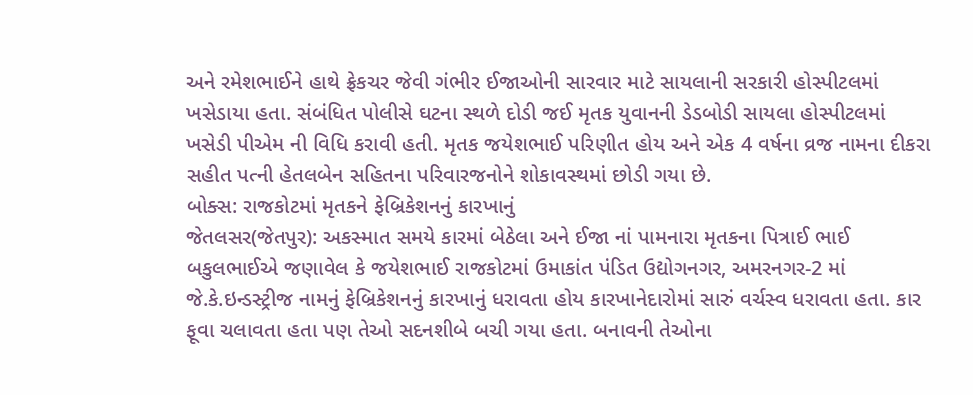અને રમેશભાઈને હાથે ફ્રેકચર જેવી ગંભીર ઈજાઓની સારવાર માટે સાયલાની સરકારી હોસ્પીટલમાં ખસેડાયા હતા. સંબંધિત પોલીસે ઘટના સ્થળે દોડી જઈ મૃતક યુવાનની ડેડબોડી સાયલા હોસ્પીટલમાં ખસેડી પીએમ ની વિધિ કરાવી હતી. મૃતક જયેશભાઈ પરિણીત હોય અને એક 4 વર્ષના વ્રજ નામના દીકરા સહીત પત્ની હેતલબેન સહિતના પરિવારજનોને શોકાવસ્થમાં છોડી ગયા છે.
બોક્સ: રાજકોટમાં મૃતકને ફેબ્રિકેશનનું કારખાનું
જેતલસર(જેતપુર): અકસ્માત સમયે કારમાં બેઠેલા અને ઈજા નાં પામનારા મૃતકના પિત્રાઈ ભાઈ બકુલભાઈએ જણાવેલ કે જયેશભાઈ રાજકોટમાં ઉમાકાંત પંડિત ઉદ્યોગનગર, અમરનગર-2 માં જે.કે.ઇન્ડસ્ટ્રીજ નામનું ફેબ્રિકેશનનું કારખાનું ધરાવતા હોય કારખાનેદારોમાં સારું વર્ચસ્વ ધરાવતા હતા. કાર ફૂવા ચલાવતા હતા પણ તેઓ સદનશીબે બચી ગયા હતા. બનાવની તેઓના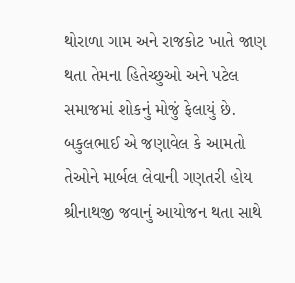થોરાળા ગામ અને રાજકોટ ખાતે જાણ થતા તેમના હિતેચ્છુઓ અને પટેલ સમાજમાં શોકનું મોજું ફેલાયું છે. બકુલભાઈ એ જણાવેલ કે આમતો તેઓને માર્બલ લેવાની ગણતરી હોય શ્રીનાથજી જવાનું આયોજન થતા સાથે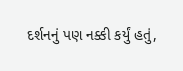દર્શનનું પણ નક્કી કર્યું હતું,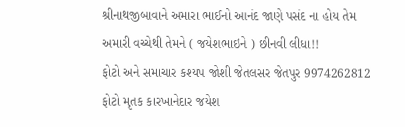શ્રીનાથજીબાવાને અમારા ભાઈનો આનંદ જાણે પસંદ ના હોય તેમ અમારી વચ્ચેથી તેમને ( જયેશભાઇને ) છીનવી લીધા!!
ફોટો અને સમાચાર કશ્યપ જોશી જેતલસર જેતપુર 9974262812
ફોટો મૃતક કારખાનેદાર જયેશ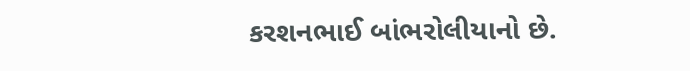કરશનભાઈ બાંભરોલીયાનો છે.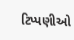ટિપ્પણીઓ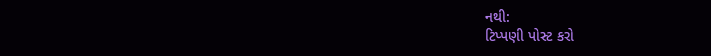નથી:
ટિપ્પણી પોસ્ટ કરો